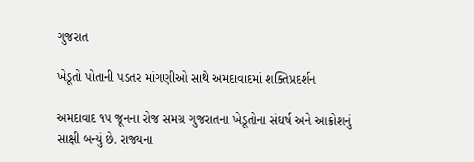ગુજરાત

ખેડૂતો પોતાની પડતર માંગણીઓ સાથે અમદાવાદમાં શક્તિપ્રદર્શન

અમદાવાદ ૧૫ જૂનના રોજ સમગ્ર ગુજરાતના ખેડૂતોના સંઘર્ષ અને આક્રોશનું સાક્ષી બન્યું છે. રાજ્યના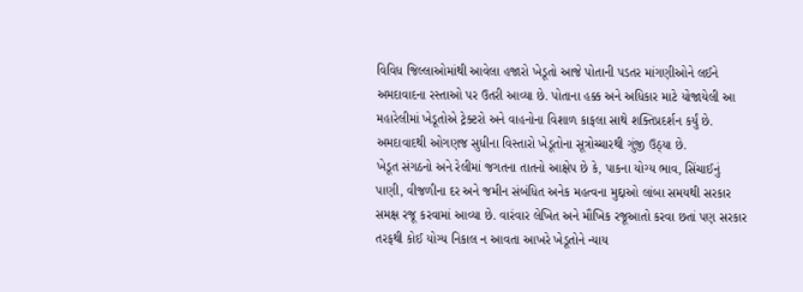વિવિધ જિલ્લાઓમાંથી આવેલા હજારો ખેડૂતો આજે પોતાની પડતર માંગણીઓને લઈને અમદાવાદના રસ્તાઓ પર ઉતરી આવ્યા છે. પોતાના હક્ક અને અધિકાર માટે યોજાયેલી આ મહારેલીમાં ખેડૂતોએ ટ્રેક્ટરો અને વાહનોના વિશાળ કાફલા સાથે શક્તિપ્રદર્શન કર્યું છે. અમદાવાદથી ઓગણજ સુધીના વિસ્તારો ખેડૂતોના સૂત્રોચ્ચારથી ગુંજી ઉઠ્યા છે.
ખેડૂત સંગઠનો અને રેલીમાં જગતના તાતનો આક્ષેપ છે કે, પાકના યોગ્ય ભાવ, સિંચાઈનું પાણી, વીજળીના દર અને જમીન સંબંધિત અનેક મહત્વના મુદ્દાઓ લાંબા સમયથી સરકાર સમક્ષ રજૂ કરવામાં આવ્યા છે. વારંવાર લેખિત અને મૌખિક રજૂઆતો કરવા છતાં પણ સરકાર તરફથી કોઈ યોગ્ય નિકાલ ન આવતા આખરે ખેડૂતોને ન્યાય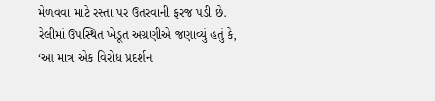મેળવવા માટે રસ્તા પર ઉતરવાની ફરજ પડી છે.
રેલીમાં ઉપસ્થિત ખેડૂત અગ્રણીએ જણાવ્યું હતું કે, ‘આ માત્ર એક વિરોધ પ્રદર્શન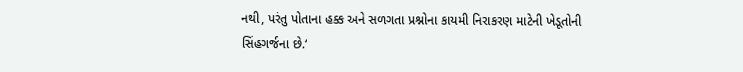નથી, પરંતુ પોતાના હક્ક અને સળગતા પ્રશ્નોના કાયમી નિરાકરણ માટેની ખેડૂતોની સિંહગર્જના છે.‘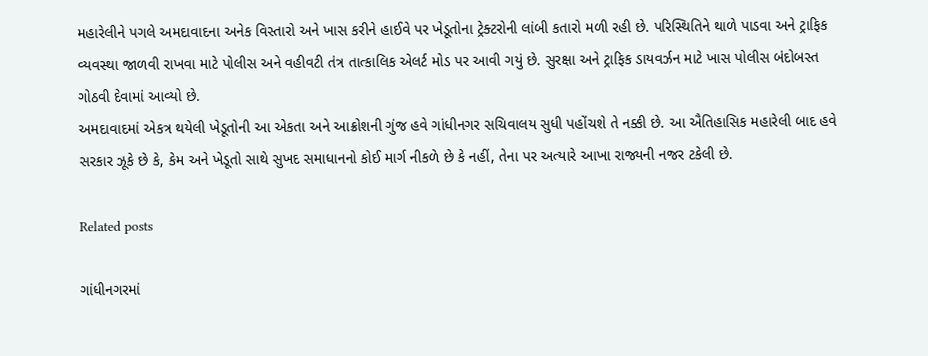મહારેલીને પગલે અમદાવાદના અનેક વિસ્તારો અને ખાસ કરીને હાઈવે પર ખેડૂતોના ટ્રેક્ટરોની લાંબી કતારો મળી રહી છે. પરિસ્થિતિને થાળે પાડવા અને ટ્રાફિક વ્યવસ્થા જાળવી રાખવા માટે પોલીસ અને વહીવટી તંત્ર તાત્કાલિક એલર્ટ મોડ પર આવી ગયું છે. સુરક્ષા અને ટ્રાફિક ડાયવર્ઝન માટે ખાસ પોલીસ બંદોબસ્ત ગોઠવી દેવામાં આવ્યો છે.
અમદાવાદમાં એકત્ર થયેલી ખેડૂતોની આ એકતા અને આક્રોશની ગુંજ હવે ગાંધીનગર સચિવાલય સુધી પહોંચશે તે નક્કી છે. આ ઐતિહાસિક મહારેલી બાદ હવે સરકાર ઝૂકે છે કે, કેમ અને ખેડૂતો સાથે સુખદ સમાધાનનો કોઈ માર્ગ નીકળે છે કે નહીં, તેના પર અત્યારે આખા રાજ્યની નજર ટકેલી છે.

Related posts

ગાંધીનગરમાં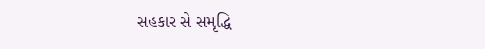સહકાર સે સમૃદ્ધિ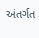અંતર્ગત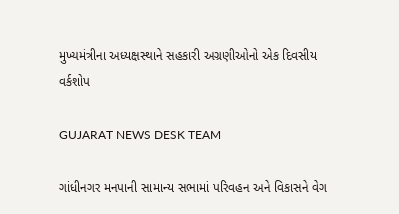મુખ્યમંત્રીના અધ્યક્ષસ્થાને સહકારી અગ્રણીઓનો એક દિવસીય વર્કશોપ

GUJARAT NEWS DESK TEAM

ગાંધીનગર મનપાની સામાન્ય સભામાં પરિવહન અને વિકાસને વેગ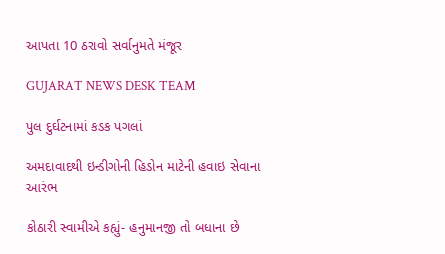આપતા 10 ઠરાવો સર્વાનુમતે મંજૂર

GUJARAT NEWS DESK TEAM

પુલ દુર્ઘટનામાં કડક પગલાં

અમદાવાદથી ઇન્ડીગોની હિડોન માટેની હવાઇ સેવાના આરંભ

કોઠારી સ્વામીએ કહ્યું- હનુમાનજી તો બધાના છે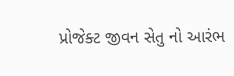પ્રોજેક્ટ જીવન સેતુ નો આરંભ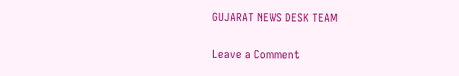GUJARAT NEWS DESK TEAM

Leave a Comment